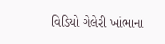વિડિયો ગેલેરી ખાંભાના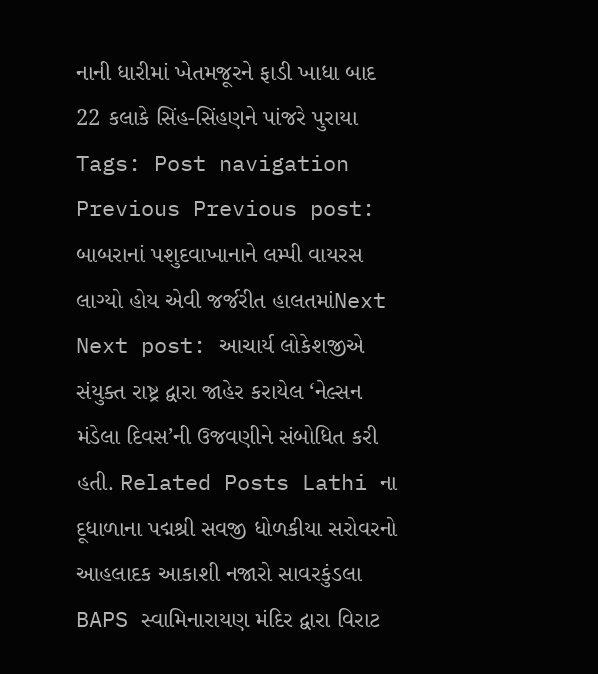નાની ધારીમાં ખેતમજૂરને ફાડી ખાધા બાદ 22 કલાકે સિંહ-સિંહણને પાંજરે પુરાયા Tags: Post navigation Previous Previous post: બાબરાનાં પશુદવાખાનાને લમ્પી વાયરસ લાગ્યો હોય એવી જર્જરીત હાલતમાંNext Next post: આચાર્ય લોકેશજીએ સંયુક્ત રાષ્ટ્ર દ્વારા જાહેર કરાયેલ ‘નેલ્સન મંડેલા દિવસ’ની ઉજવણીને સંબોધિત કરી હતી. Related Posts Lathi ના દૂધાળાના પદ્મશ્રી સવજી ધોળકીયા સરોવરનો આહલાદક આકાશી નજારો સાવરકુંડલા BAPS સ્વામિનારાયણ મંદિર દ્વારા વિરાટ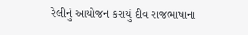રેલીનું આયોજન કરાયું દીવ રાજભાષાના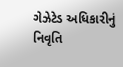ગેઝેટેડ અધિકારીનું નિવૃતિ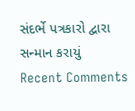સંદર્ભે પત્રકારો દ્વારા સન્માન કરાયું
Recent Comments